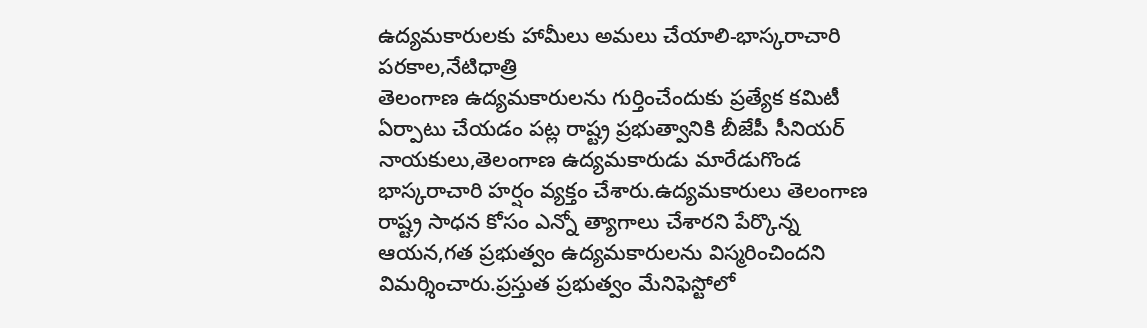ఉద్యమకారులకు హామీలు అమలు చేయాలి-భాస్కరాచారి
పరకాల,నేటిధాత్రి
తెలంగాణ ఉద్యమకారులను గుర్తించేందుకు ప్రత్యేక కమిటీ ఏర్పాటు చేయడం పట్ల రాష్ట్ర ప్రభుత్వానికి బీజేపీ సీనియర్ నాయకులు,తెలంగాణ ఉద్యమకారుడు మారేడుగొండ భాస్కరాచారి హర్షం వ్యక్తం చేశారు.ఉద్యమకారులు తెలంగాణ రాష్ట్ర సాధన కోసం ఎన్నో త్యాగాలు చేశారని పేర్కొన్న ఆయన,గత ప్రభుత్వం ఉద్యమకారులను విస్మరించిందని విమర్శించారు.ప్రస్తుత ప్రభుత్వం మేనిఫెస్టోలో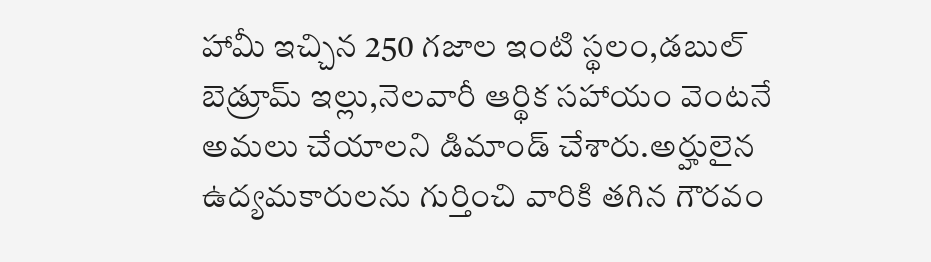హామీ ఇచ్చిన 250 గజాల ఇంటి స్థలం,డబుల్ బెడ్రూమ్ ఇల్లు,నెలవారీ ఆర్థిక సహాయం వెంటనే అమలు చేయాలని డిమాండ్ చేశారు.అర్హులైన ఉద్యమకారులను గుర్తించి వారికి తగిన గౌరవం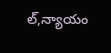ల్,న్యాయం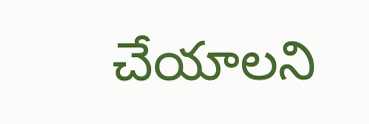చేయాలని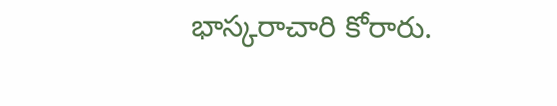భాస్కరాచారి కోరారు.